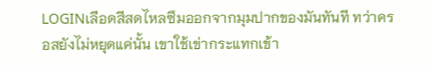LOGINเลือดสีสดไหลซึมออกจากมุมปากของมันทันที ทว่าครอสยังไม่หยุดแค่นั้น เขาใช้เข่ากระแทกเข้า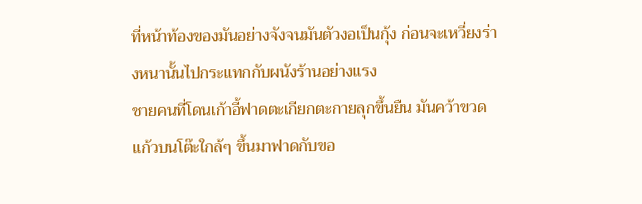ที่หน้าท้องของมันอย่างจังจนมันตัวงอเป็นกุ้ง ก่อนจะเหวี่ยงร่างหนานั้นไปกระแทกกับผนังร้านอย่างแรง
ชายคนที่โดนเก้าอี้ฟาดตะเกียกตะกายลุกขึ้นยืน มันคว้าขวดแก้วบนโต๊ะใกล้ๆ ขึ้นมาฟาดกับขอ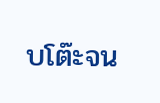บโต๊ะจน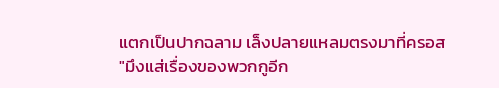แตกเป็นปากฉลาม เล็งปลายแหลมตรงมาที่ครอส
"มึงแส่เรื่องของพวกกูอีก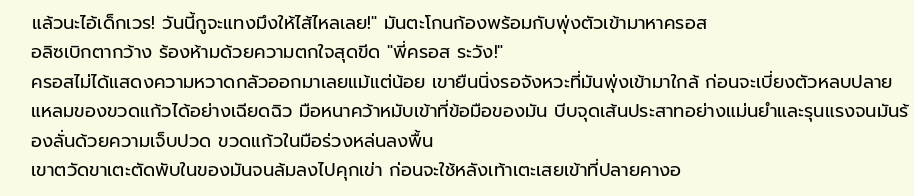แล้วนะไอ้เด็กเวร! วันนี้กูจะแทงมึงให้ไส้ไหลเลย!" มันตะโกนก้องพร้อมกับพุ่งตัวเข้ามาหาครอส
อลิซเบิกตากว้าง ร้องห้ามด้วยความตกใจสุดขีด "พี่ครอส ระวัง!"
ครอสไม่ได้แสดงความหวาดกลัวออกมาเลยแม้แต่น้อย เขายืนนิ่งรอจังหวะที่มันพุ่งเข้ามาใกล้ ก่อนจะเบี่ยงตัวหลบปลายแหลมของขวดแก้วได้อย่างเฉียดฉิว มือหนาคว้าหมับเข้าที่ข้อมือของมัน บีบจุดเส้นประสาทอย่างแม่นยำและรุนแรงจนมันร้องลั่นด้วยความเจ็บปวด ขวดแก้วในมือร่วงหล่นลงพื้น
เขาตวัดขาเตะตัดพับในของมันจนล้มลงไปคุกเข่า ก่อนจะใช้หลังเท้าเตะเสยเข้าที่ปลายคางอ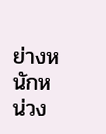ย่างหนักหน่วง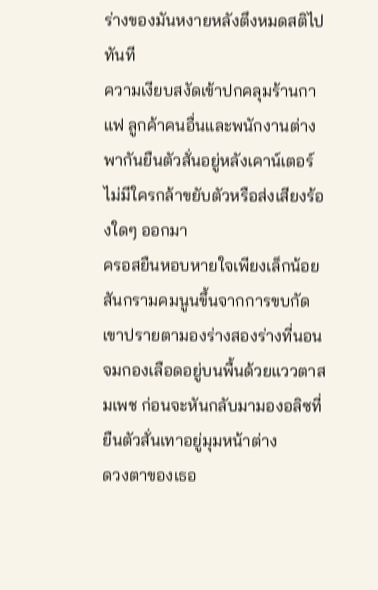ร่างของมันหงายหลังตึงหมดสติไปทันที
ความเงียบสงัดเข้าปกคลุมร้านกาแฟ ลูกค้าคนอื่นและพนักงานต่างพากันยืนตัวสั่นอยู่หลังเคาน์เตอร์ ไม่มีใครกล้าขยับตัวหรือส่งเสียงร้องใดๆ ออกมา
ครอสยืนหอบหายใจเพียงเล็กน้อย สันกรามคมนูนขึ้นจากการขบกัด เขาปรายตามองร่างสองร่างที่นอนจมกองเลือดอยู่บนพื้นด้วยแววตาสมเพช ก่อนจะหันกลับมามองอลิซที่ยืนตัวสั่นเทาอยู่มุมหน้าต่าง
ดวงตาของเธอ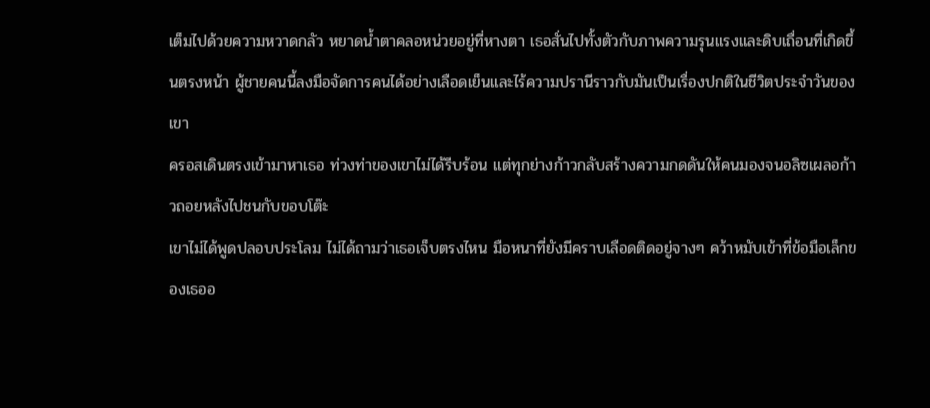เต็มไปด้วยความหวาดกลัว หยาดน้ำตาคลอหน่วยอยู่ที่หางตา เธอสั่นไปทั้งตัวกับภาพความรุนแรงและดิบเถื่อนที่เกิดขึ้นตรงหน้า ผู้ชายคนนี้ลงมือจัดการคนได้อย่างเลือดเย็นและไร้ความปรานีราวกับมันเป็นเรื่องปกติในชีวิตประจำวันของเขา
ครอสเดินตรงเข้ามาหาเธอ ท่วงท่าของเขาไม่ได้รีบร้อน แต่ทุกย่างก้าวกลับสร้างความกดดันให้คนมองจนอลิซเผลอก้าวถอยหลังไปชนกับขอบโต๊ะ
เขาไม่ได้พูดปลอบประโลม ไม่ได้ถามว่าเธอเจ็บตรงไหน มือหนาที่ยังมีคราบเลือดติดอยู่จางๆ คว้าหมับเข้าที่ข้อมือเล็กของเธออ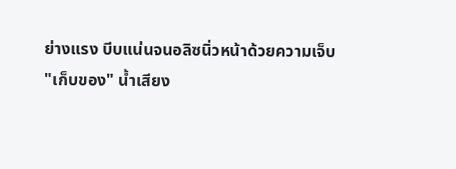ย่างแรง บีบแน่นจนอลิซนิ่วหน้าด้วยความเจ็บ
"เก็บของ" น้ำเสียง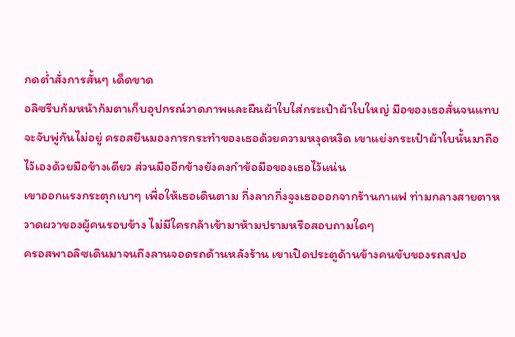กดต่ำสั่งการสั้นๆ เด็ดขาด
อลิซรีบก้มหน้าก้มตาเก็บอุปกรณ์วาดภาพและผืนผ้าใบใส่กระเป๋าผ้าใบใหญ่ มือของเธอสั่นจนแทบจะจับพู่กันไม่อยู่ ครอสยืนมองการกระทำของเธอด้วยความหงุดหงิด เขาแย่งกระเป๋าผ้าใบนั้นมาถือไว้เองด้วยมือข้างเดียว ส่วนมืออีกข้างยังคงกำข้อมือของเธอไว้แน่น
เขาออกแรงกระตุกเบาๆ เพื่อให้เธอเดินตาม กึ่งลากกึ่งจูงเธอออกจากร้านกาแฟ ท่ามกลางสายตาหวาดผวาของผู้คนรอบข้าง ไม่มีใครกล้าเข้ามาห้ามปรามหรือสอบถามใดๆ
ครอสพาอลิซเดินมาจนถึงลานจอดรถด้านหลังร้าน เขาเปิดประตูด้านข้างคนขับของรถสปอ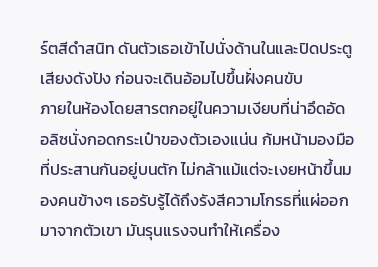ร์ตสีดำสนิท ดันตัวเธอเข้าไปนั่งด้านในและปิดประตูเสียงดังปัง ก่อนจะเดินอ้อมไปขึ้นฝั่งคนขับ
ภายในห้องโดยสารตกอยู่ในความเงียบที่น่าอึดอัด อลิซนั่งกอดกระเป๋าของตัวเองแน่น ก้มหน้ามองมือที่ประสานกันอยู่บนตัก ไม่กล้าแม้แต่จะเงยหน้าขึ้นมองคนข้างๆ เธอรับรู้ได้ถึงรังสีความโกรธที่แผ่ออกมาจากตัวเขา มันรุนแรงจนทำให้เครื่อง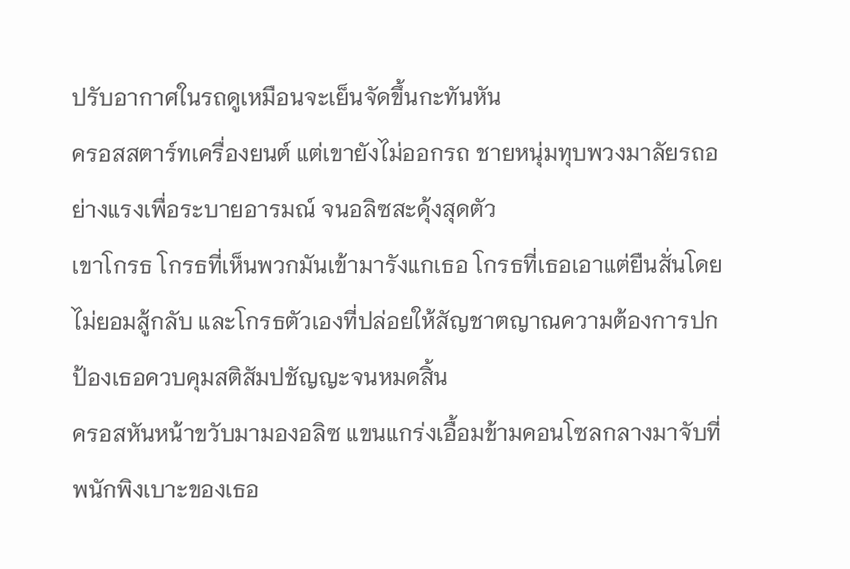ปรับอากาศในรถดูเหมือนจะเย็นจัดขึ้นกะทันหัน
ครอสสตาร์ทเครื่องยนต์ แต่เขายังไม่ออกรถ ชายหนุ่มทุบพวงมาลัยรถอย่างแรงเพื่อระบายอารมณ์ จนอลิซสะดุ้งสุดตัว
เขาโกรธ โกรธที่เห็นพวกมันเข้ามารังแกเธอ โกรธที่เธอเอาแต่ยืนสั่นโดยไม่ยอมสู้กลับ และโกรธตัวเองที่ปล่อยให้สัญชาตญาณความต้องการปกป้องเธอควบคุมสติสัมปชัญญะจนหมดสิ้น
ครอสหันหน้าขวับมามองอลิซ แขนแกร่งเอื้อมข้ามคอนโซลกลางมาจับที่พนักพิงเบาะของเธอ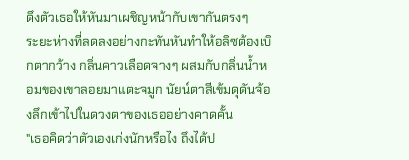ดึงตัวเธอให้หันมาเผชิญหน้ากับเขากันตรงๆ
ระยะห่างที่ลดลงอย่างกะทันหันทำให้อลิซต้องเบิกตากว้าง กลิ่นคาวเลือดจางๆ ผสมกับกลิ่นน้ำหอมของเขาลอยมาแตะจมูก นัยน์ตาสีเข้มดุดันจ้องลึกเข้าไปในดวงตาของเธออย่างคาดคั้น
"เธอคิดว่าตัวเองเก่งนักหรือไง ถึงได้ป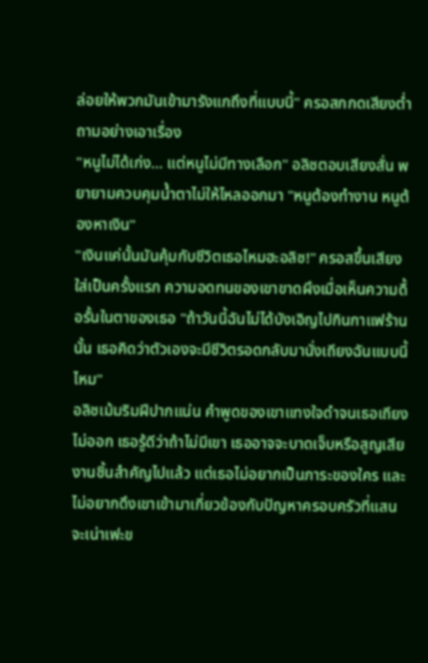ล่อยให้พวกมันเข้ามารังแกถึงที่แบบนี้" ครอสกกดเสียงต่ำถามอย่างเอาเรื่อง
"หนูไม่ได้เก่ง... แต่หนูไม่มีทางเลือก" อลิซตอบเสียงสั่น พยายามควบคุมน้ำตาไม่ให้ไหลออกมา "หนูต้องทำงาน หนูต้องหาเงิน"
"เงินแค่นั้นมันคุ้มกับชีวิตเธอไหมฮะอลิซ!" ครอสขึ้นเสียงใส่เป็นครั้งแรก ความอดทนของเขาขาดผึงเมื่อเห็นความดื้อรั้นในตาของเธอ "ถ้าวันนี้ฉันไม่ได้บังเอิญไปกินกาแฟร้านนั้น เธอคิดว่าตัวเองจะมีชีวิตรอดกลับมานั่งเถียงฉันแบบนี้ไหม"
อลิซเม้มริมฝีปากแน่น คำพูดของเขาแทงใจดำจนเธอเถียงไม่ออก เธอรู้ดีว่าถ้าไม่มีเขา เธออาจจะบาดเจ็บหรือสูญเสียงานชิ้นสำคัญไปแล้ว แต่เธอไม่อยากเป็นภาระของใคร และไม่อยากดึงเขาเข้ามาเกี่ยวข้องกับปัญหาครอบครัวที่แสนจะเน่าเฟะข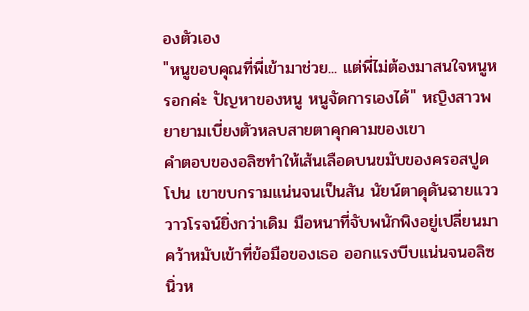องตัวเอง
"หนูขอบคุณที่พี่เข้ามาช่วย... แต่พี่ไม่ต้องมาสนใจหนูหรอกค่ะ ปัญหาของหนู หนูจัดการเองได้" หญิงสาวพยายามเบี่ยงตัวหลบสายตาคุกคามของเขา
คำตอบของอลิซทำให้เส้นเลือดบนขมับของครอสปูดโปน เขาขบกรามแน่นจนเป็นสัน นัยน์ตาดุดันฉายแวววาวโรจน์ยิ่งกว่าเดิม มือหนาที่จับพนักพิงอยู่เปลี่ยนมาคว้าหมับเข้าที่ข้อมือของเธอ ออกแรงบีบแน่นจนอลิซนิ่วห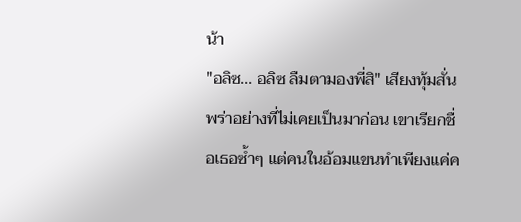น้า
"อลิซ... อลิซ ลืมตามองพี่สิ" เสียงทุ้มสั่นพร่าอย่างที่ไม่เคยเป็นมาก่อน เขาเรียกชื่อเธอซ้ำๆ แต่คนในอ้อมแขนทำเพียงแค่ค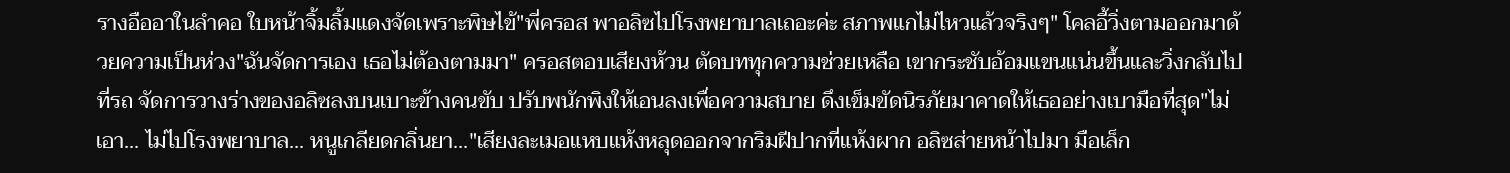รางอืออาในลำคอ ใบหน้าจิ้มลิ้มแดงจัดเพราะพิษไข้"พี่ครอส พาอลิซไปโรงพยาบาลเถอะค่ะ สภาพแกไม่ไหวแล้วจริงๆ" โคลอี้วิ่งตามออกมาด้วยความเป็นห่วง"ฉันจัดการเอง เธอไม่ต้องตามมา" ครอสตอบเสียงห้วน ตัดบททุกความช่วยเหลือ เขากระชับอ้อมแขนแน่นขึ้นและวิ่งกลับไปที่รถ จัดการวางร่างของอลิซลงบนเบาะข้างคนขับ ปรับพนักพิงให้เอนลงเพื่อความสบาย ดึงเข็มขัดนิรภัยมาคาดให้เธออย่างเบามือที่สุด"ไม่เอา... ไม่ไปโรงพยาบาล... หนูเกลียดกลิ่นยา..."เสียงละเมอแหบแห้งหลุดออกจากริมฝีปากที่แห้งผาก อลิซส่ายหน้าไปมา มือเล็ก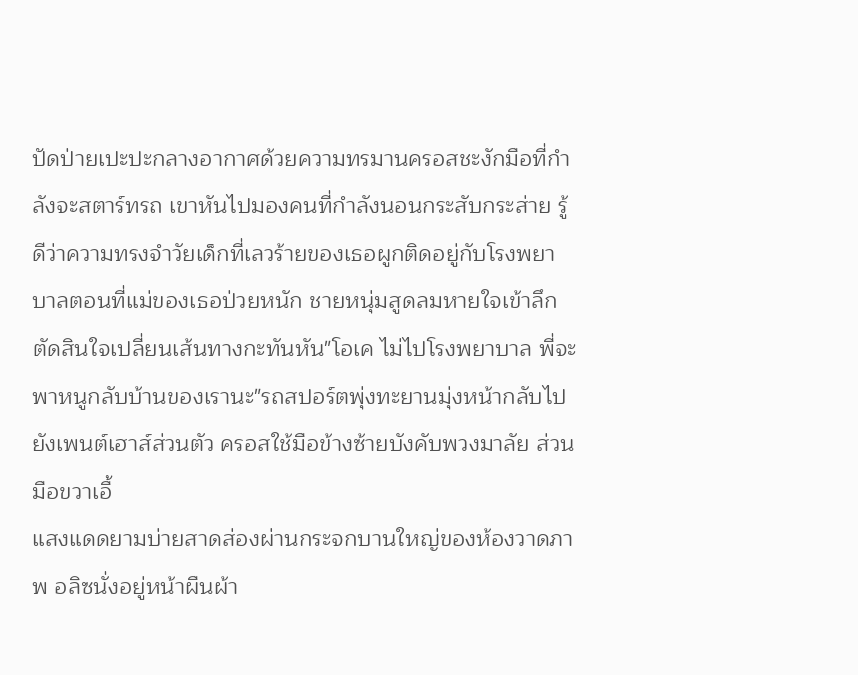ปัดป่ายเปะปะกลางอากาศด้วยความทรมานครอสชะงักมือที่กำลังจะสตาร์ทรถ เขาหันไปมองคนที่กำลังนอนกระสับกระส่าย รู้ดีว่าความทรงจำวัยเด็กที่เลวร้ายของเธอผูกติดอยู่กับโรงพยาบาลตอนที่แม่ของเธอป่วยหนัก ชายหนุ่มสูดลมหายใจเข้าลึก ตัดสินใจเปลี่ยนเส้นทางกะทันหัน"โอเค ไม่ไปโรงพยาบาล พี่จะพาหนูกลับบ้านของเรานะ"รถสปอร์ตพุ่งทะยานมุ่งหน้ากลับไปยังเพนต์เฮาส์ส่วนตัว ครอสใช้มือข้างซ้ายบังคับพวงมาลัย ส่วนมือขวาเอื้
แสงแดดยามบ่ายสาดส่องผ่านกระจกบานใหญ่ของห้องวาดภาพ อลิซนั่งอยู่หน้าผืนผ้า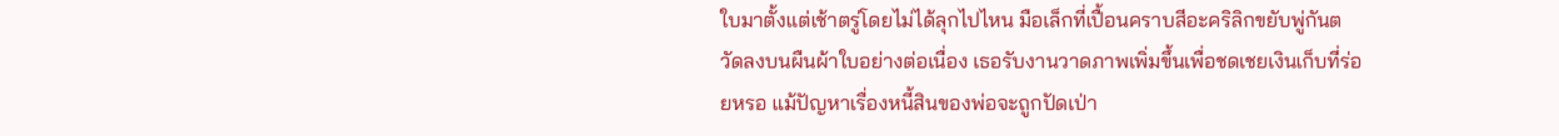ใบมาตั้งแต่เช้าตรู่โดยไม่ได้ลุกไปไหน มือเล็กที่เปื้อนคราบสีอะคริลิกขยับพู่กันตวัดลงบนผืนผ้าใบอย่างต่อเนื่อง เธอรับงานวาดภาพเพิ่มขึ้นเพื่อชดเชยเงินเก็บที่ร่อยหรอ แม้ปัญหาเรื่องหนี้สินของพ่อจะถูกปัดเป่า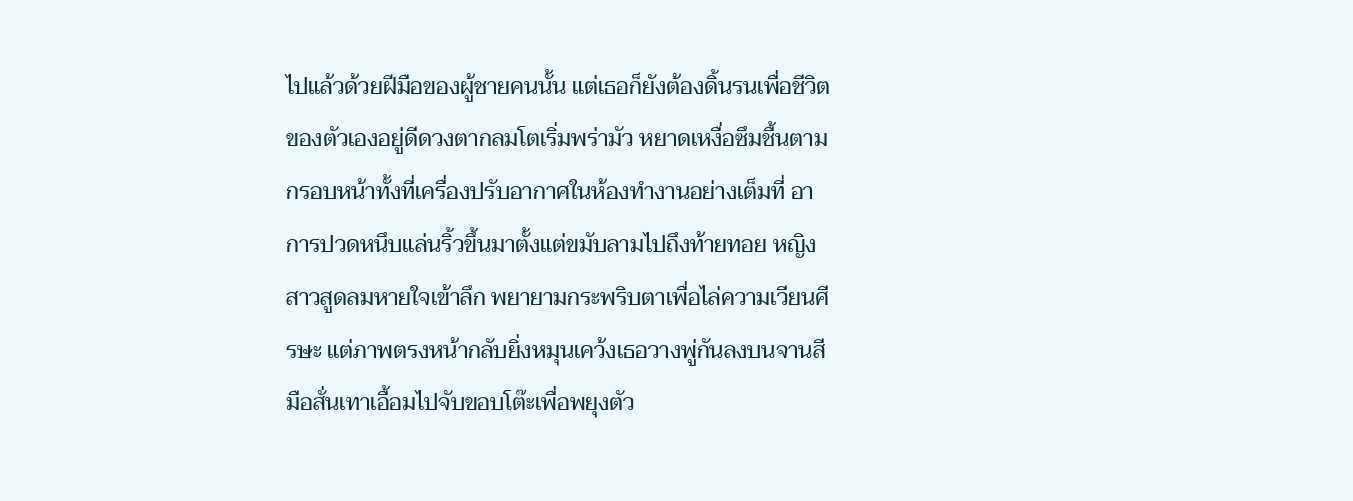ไปแล้วด้วยฝีมือของผู้ชายคนนั้น แต่เธอก็ยังต้องดิ้นรนเพื่อชีวิตของตัวเองอยู่ดีดวงตากลมโตเริ่มพร่ามัว หยาดเหงื่อซึมชื้นตามกรอบหน้าทั้งที่เครื่องปรับอากาศในห้องทำงานอย่างเต็มที่ อาการปวดหนึบแล่นริ้วขึ้นมาตั้งแต่ขมับลามไปถึงท้ายทอย หญิงสาวสูดลมหายใจเข้าลึก พยายามกระพริบตาเพื่อไล่ความเวียนศีรษะ แต่ภาพตรงหน้ากลับยิ่งหมุนเคว้งเธอวางพู่กันลงบนจานสี มือสั่นเทาเอื้อมไปจับขอบโต๊ะเพื่อพยุงตัว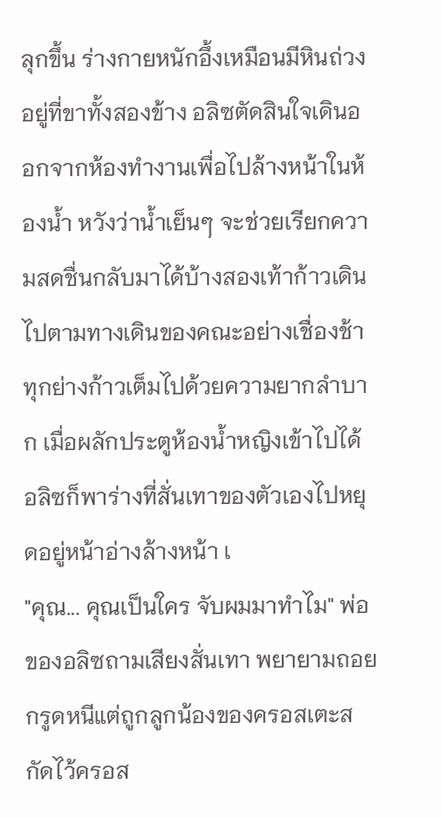ลุกขึ้น ร่างกายหนักอึ้งเหมือนมีหินถ่วงอยู่ที่ขาทั้งสองข้าง อลิซตัดสินใจเดินออกจากห้องทำงานเพื่อไปล้างหน้าในห้องน้ำ หวังว่าน้ำเย็นๆ จะช่วยเรียกความสดชื่นกลับมาได้บ้างสองเท้าก้าวเดินไปตามทางเดินของคณะอย่างเชื่องช้า ทุกย่างก้าวเต็มไปด้วยความยากลำบาก เมื่อผลักประตูห้องน้ำหญิงเข้าไปได้ อลิซก็พาร่างที่สั่นเทาของตัวเองไปหยุดอยู่หน้าอ่างล้างหน้า เ
"คุณ... คุณเป็นใคร จับผมมาทำไม" พ่อของอลิซถามเสียงสั่นเทา พยายามถอยกรูดหนีแต่ถูกลูกน้องของครอสเตะสกัดไว้ครอส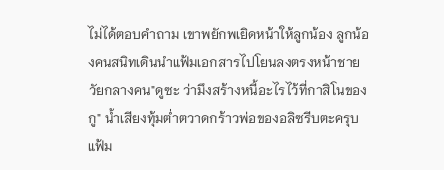ไม่ได้ตอบคำถาม เขาพยักพเยิดหน้าให้ลูกน้อง ลูกน้องคนสนิทเดินนำแฟ้มเอกสารไปโยนลงตรงหน้าชายวัยกลางคน"ดูซะ ว่ามึงสร้างหนี้อะไรไว้ที่กาสิโนของกู" น้ำเสียงทุ้มต่ำตวาดกร้าวพ่อของอลิซรีบตะครุบแฟ้ม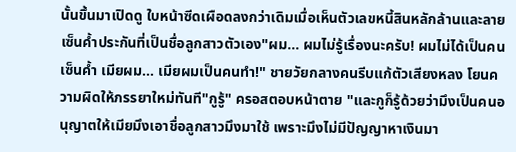นั้นขึ้นมาเปิดดู ใบหน้าซีดเผือดลงกว่าเดิมเมื่อเห็นตัวเลขหนี้สินหลักล้านและลายเซ็นค้ำประกันที่เป็นชื่อลูกสาวตัวเอง"ผม... ผมไม่รู้เรื่องนะครับ! ผมไม่ได้เป็นคนเซ็นค้ำ เมียผม... เมียผมเป็นคนทำ!" ชายวัยกลางคนรีบแก้ตัวเสียงหลง โยนความผิดให้ภรรยาใหม่ทันที"กูรู้" ครอสตอบหน้าตาย "และกูก็รู้ด้วยว่ามึงเป็นคนอนุญาตให้เมียมึงเอาชื่อลูกสาวมึงมาใช้ เพราะมึงไม่มีปัญญาหาเงินมา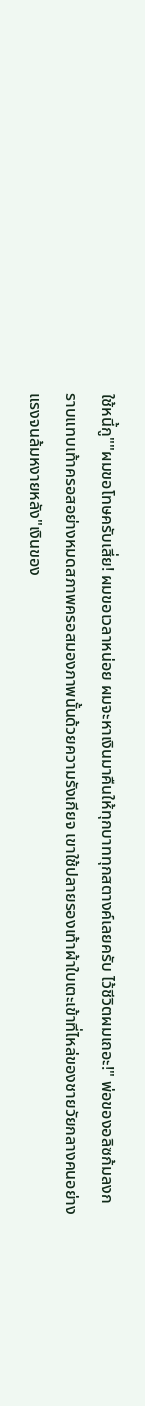ใช้หนี้กู""ผมขอโทษครับเสี่ย! ผมขอเวลาหน่อย ผมจะหาเงินมาคืนให้ทุกบาททุกสตางค์เลยครับ ไว้ชีวิตผมเถอะ!" พ่อของอลิซก้มลงกราบแทบเท้าครอสอย่างหมดสภาพครอสมองภาพนั้นด้วยความรังเกียจ เขาใช้ปลายรองเท้าผ้าใบเตะเข้าที่ไหล่ของชายวัยกลางคนอย่างแรงจนล้มหงายหลัง"เงินของ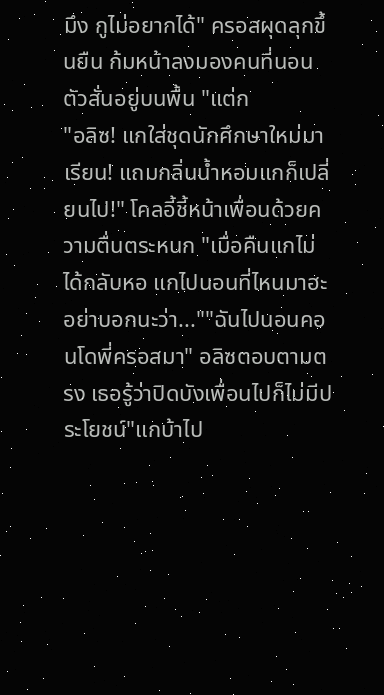มึง กูไม่อยากได้" ครอสผุดลุกขึ้นยืน ก้มหน้าลงมองคนที่นอนตัวสั่นอยู่บนพื้น "แต่ก
"อลิซ! แกใส่ชุดนักศึกษาใหม่มาเรียน! แถมกลิ่นน้ำหอมแกก็เปลี่ยนไป!" โคลอี้ชี้หน้าเพื่อนด้วยความตื่นตระหนก "เมื่อคืนแกไม่ได้กลับหอ แกไปนอนที่ไหนมาฮะ อย่าบอกนะว่า...""ฉันไปนอนคอนโดพี่ครอสมา" อลิซตอบตามตรง เธอรู้ว่าปิดบังเพื่อนไปก็ไม่มีประโยชน์"แกบ้าไป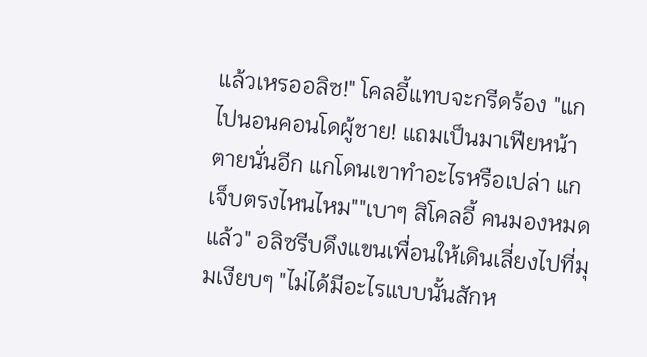แล้วเหรออลิซ!" โคลอี้แทบจะกรีดร้อง "แกไปนอนคอนโดผู้ชาย! แถมเป็นมาเฟียหน้าตายนั่นอีก แกโดนเขาทำอะไรหรือเปล่า แกเจ็บตรงไหนไหม""เบาๆ สิโคลอี้ คนมองหมดแล้ว" อลิซรีบดึงแขนเพื่อนให้เดินเลี่ยงไปที่มุมเงียบๆ "ไม่ได้มีอะไรแบบนั้นสักห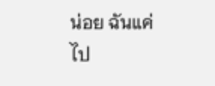น่อย ฉันแค่ไป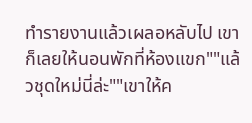ทำรายงานแล้วเผลอหลับไป เขาก็เลยให้นอนพักที่ห้องแขก""แล้วชุดใหม่นี่ล่ะ""เขาให้ค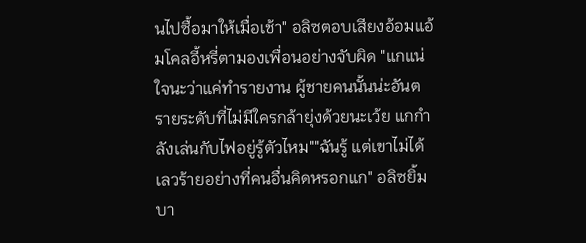นไปซื้อมาให้เมื่อเช้า" อลิซตอบเสียงอ้อมแอ้มโคลอี้หรี่ตามองเพื่อนอย่างจับผิด "แกแน่ใจนะว่าแค่ทำรายงาน ผู้ชายคนนั้นน่ะอันตรายระดับที่ไม่มีใครกล้ายุ่งด้วยนะเว้ย แกกำลังเล่นกับไฟอยู่รู้ตัวไหม""ฉันรู้ แต่เขาไม่ได้เลวร้ายอย่างที่คนอื่นคิดหรอกแก" อลิซยิ้มบา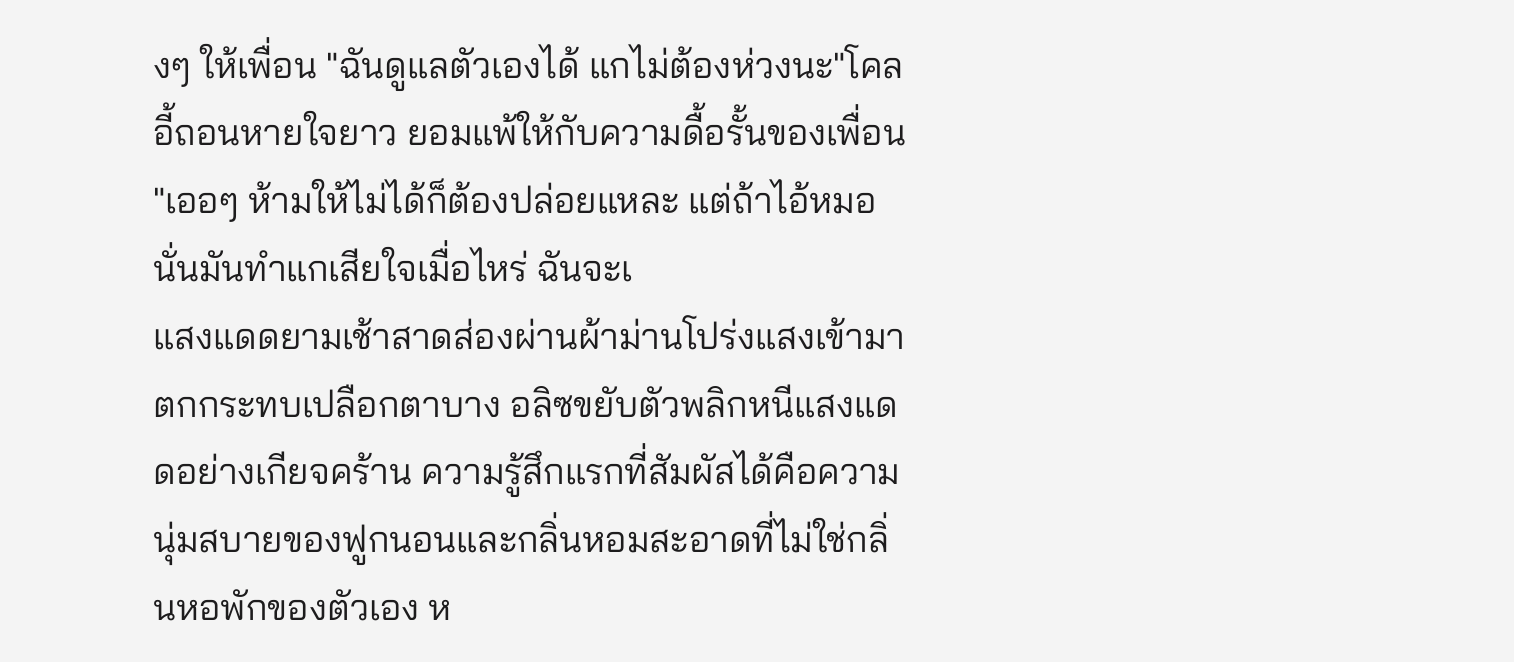งๆ ให้เพื่อน "ฉันดูแลตัวเองได้ แกไม่ต้องห่วงนะ"โคลอี้ถอนหายใจยาว ยอมแพ้ให้กับความดื้อรั้นของเพื่อน "เออๆ ห้ามให้ไม่ได้ก็ต้องปล่อยแหละ แต่ถ้าไอ้หมอนั่นมันทำแกเสียใจเมื่อไหร่ ฉันจะเ
แสงแดดยามเช้าสาดส่องผ่านผ้าม่านโปร่งแสงเข้ามาตกกระทบเปลือกตาบาง อลิซขยับตัวพลิกหนีแสงแดดอย่างเกียจคร้าน ความรู้สึกแรกที่สัมผัสได้คือความนุ่มสบายของฟูกนอนและกลิ่นหอมสะอาดที่ไม่ใช่กลิ่นหอพักของตัวเอง ห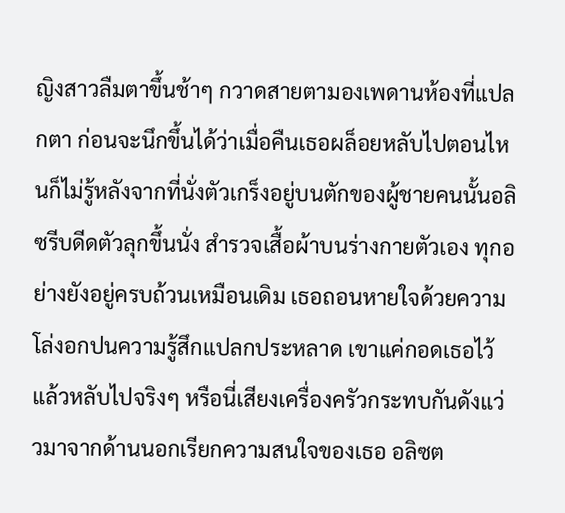ญิงสาวลืมตาขึ้นช้าๆ กวาดสายตามองเพดานห้องที่แปลกตา ก่อนจะนึกขึ้นได้ว่าเมื่อคืนเธอผล็อยหลับไปตอนไหนก็ไม่รู้หลังจากที่นั่งตัวเกร็งอยู่บนตักของผู้ชายคนนั้นอลิซรีบดีดตัวลุกขึ้นนั่ง สำรวจเสื้อผ้าบนร่างกายตัวเอง ทุกอย่างยังอยู่ครบถ้วนเหมือนเดิม เธอถอนหายใจด้วยความโล่งอกปนความรู้สึกแปลกประหลาด เขาแค่กอดเธอไว้แล้วหลับไปจริงๆ หรือนี่เสียงเครื่องครัวกระทบกันดังแว่วมาจากด้านนอกเรียกความสนใจของเธอ อลิซต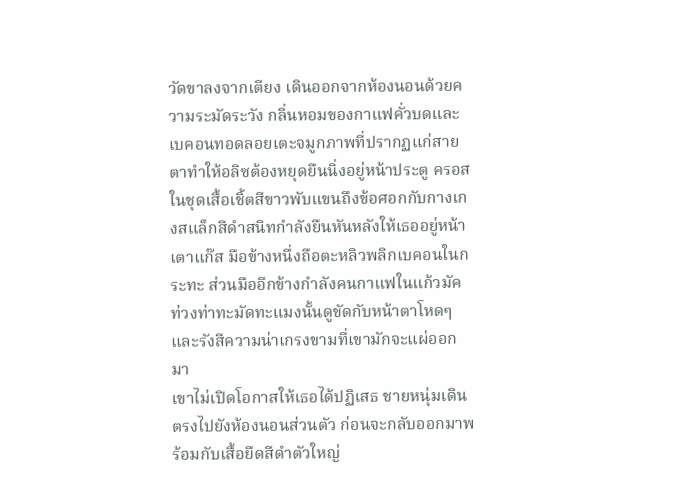วัดขาลงจากเตียง เดินออกจากห้องนอนด้วยความระมัดระวัง กลิ่นหอมของกาแฟคั่วบดและเบคอนทอดลอยเตะจมูกภาพที่ปรากฏแก่สายตาทำให้อลิซต้องหยุดยืนนิ่งอยู่หน้าประตู ครอสในชุดเสื้อเชิ้ตสีขาวพับแขนถึงข้อศอกกับกางเกงสแล็กสีดำสนิทกำลังยืนหันหลังให้เธออยู่หน้าเตาแก๊ส มือข้างหนึ่งถือตะหลิวพลิกเบคอนในกระทะ ส่วนมืออีกข้างกำลังคนกาแฟในแก้วมัค ท่วงท่าทะมัดทะแมงนั้นดูขัดกับหน้าตาโหดๆ และรังสีความน่าเกรงขามที่เขามักจะแผ่ออกมา
เขาไม่เปิดโอกาสให้เธอได้ปฏิเสธ ชายหนุ่มเดินตรงไปยังห้องนอนส่วนตัว ก่อนจะกลับออกมาพร้อมกับเสื้อยืดสีดำตัวใหญ่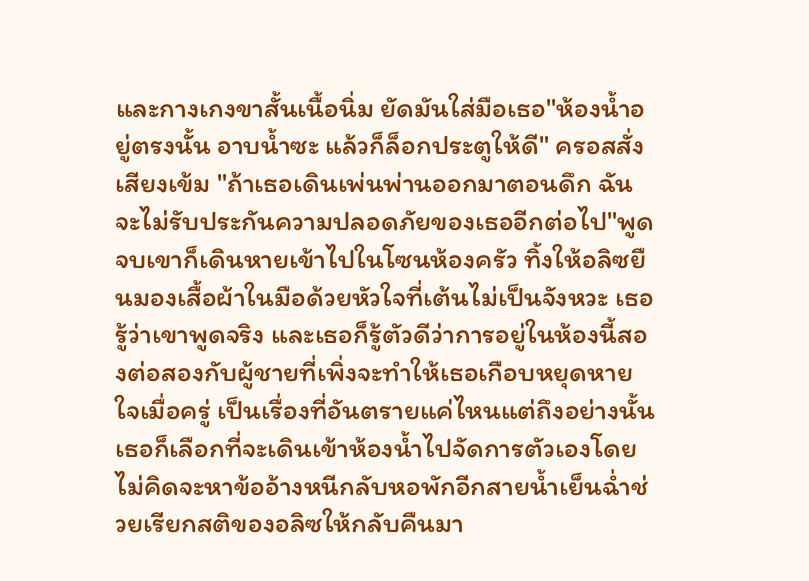และกางเกงขาสั้นเนื้อนิ่ม ยัดมันใส่มือเธอ"ห้องน้ำอยู่ตรงนั้น อาบน้ำซะ แล้วก็ล็อกประตูให้ดี" ครอสสั่งเสียงเข้ม "ถ้าเธอเดินเพ่นพ่านออกมาตอนดึก ฉันจะไม่รับประกันความปลอดภัยของเธออีกต่อไป"พูดจบเขาก็เดินหายเข้าไปในโซนห้องครัว ทิ้งให้อลิซยืนมองเสื้อผ้าในมือด้วยหัวใจที่เต้นไม่เป็นจังหวะ เธอรู้ว่าเขาพูดจริง และเธอก็รู้ตัวดีว่าการอยู่ในห้องนี้สองต่อสองกับผู้ชายที่เพิ่งจะทำให้เธอเกือบหยุดหายใจเมื่อครู่ เป็นเรื่องที่อันตรายแค่ไหนแต่ถึงอย่างนั้น เธอก็เลือกที่จะเดินเข้าห้องน้ำไปจัดการตัวเองโดยไม่คิดจะหาข้ออ้างหนีกลับหอพักอีกสายน้ำเย็นฉ่ำช่วยเรียกสติของอลิซให้กลับคืนมา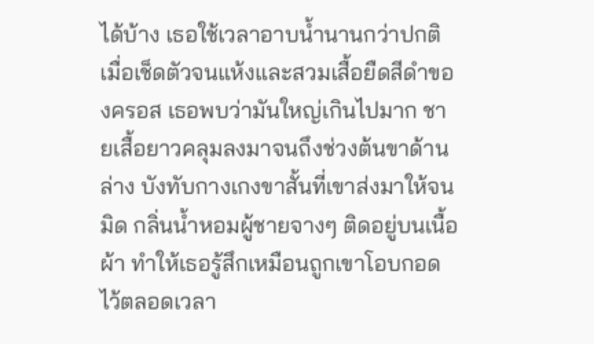ได้บ้าง เธอใช้เวลาอาบน้ำนานกว่าปกติ เมื่อเช็ดตัวจนแห้งและสวมเสื้อยืดสีดำของครอส เธอพบว่ามันใหญ่เกินไปมาก ชายเสื้อยาวคลุมลงมาจนถึงช่วงต้นขาด้านล่าง บังทับกางเกงขาสั้นที่เขาส่งมาให้จนมิด กลิ่นน้ำหอมผู้ชายจางๆ ติดอยู่บนเนื้อผ้า ทำให้เธอรู้สึกเหมือนถูกเขาโอบกอดไว้ตลอดเวลา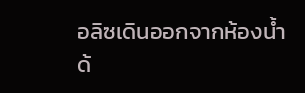อลิซเดินออกจากห้องน้ำด้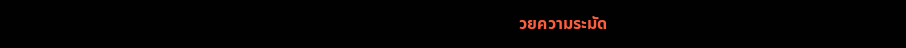วยความระมัด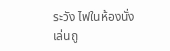ระวัง ไฟในห้องนั่งเล่นถู